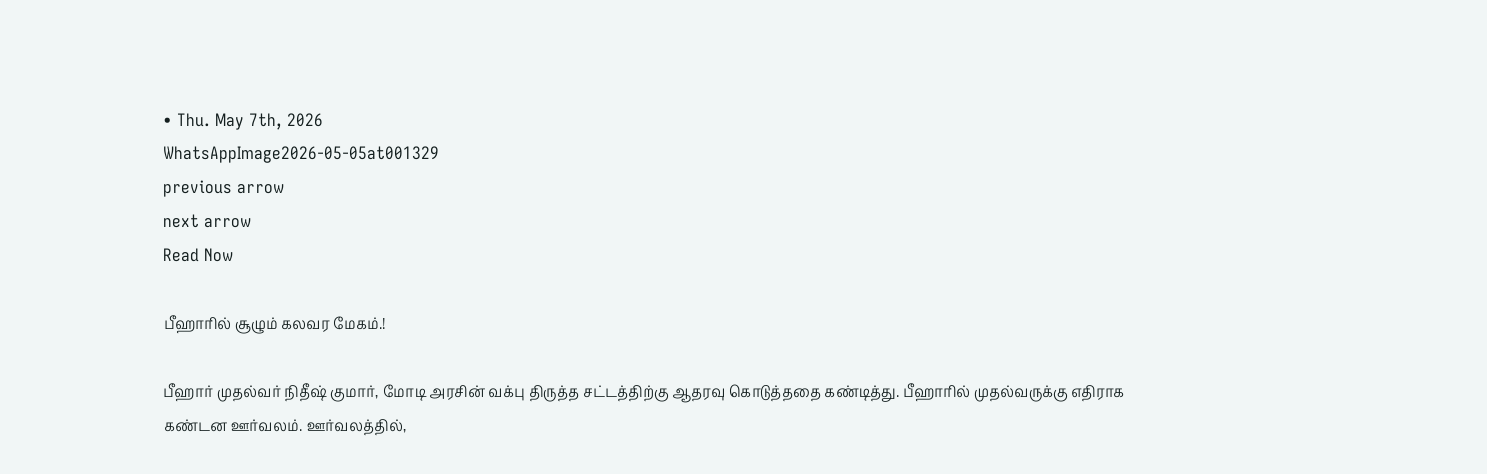• Thu. May 7th, 2026
WhatsAppImage2026-05-05at001329
previous arrow
next arrow
Read Now

பீஹாரில் சூழும் கலவர மேகம்.!

பீஹார் முதல்வர் நிதீஷ் குமார், மோடி அரசின் வக்பு திருத்த சட்டத்திற்கு ஆதரவு கொடுத்ததை கண்டித்து. பீஹாரில் முதல்வருக்கு எதிராக கண்டன ஊர்வலம். ஊர்வலத்தில்,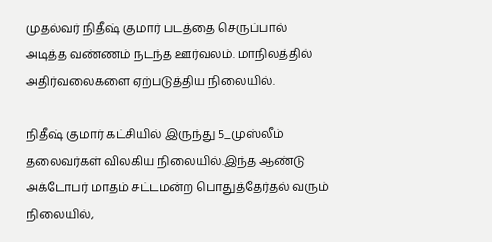முதல்வர் நிதீஷ் குமார் படத்தை செருப்பால் அடித்த வண்ணம் நடந்த ஊர்வலம். மாநிலத்தில் அதிர்வலைகளை ஏற்படுத்திய நிலையில்.

நிதீஷ் குமார் கட்சியில் இருந்து 5_முஸ்லீம் தலைவர்கள் விலகிய நிலையில்.இந்த ஆண்டு அக்டோபர் மாதம் சட்டமன்ற பொதுத்தேர்தல் வரும் நிலையில்,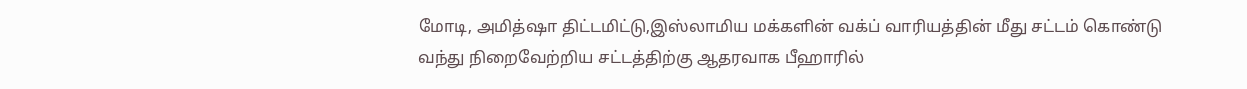மோடி, அமித்ஷா திட்டமிட்டு,இஸ்லாமிய மக்களின் வக்ப் வாரியத்தின் மீது சட்டம் கொண்டு வந்து நிறைவேற்றிய சட்டத்திற்கு ஆதரவாக பீஹாரில்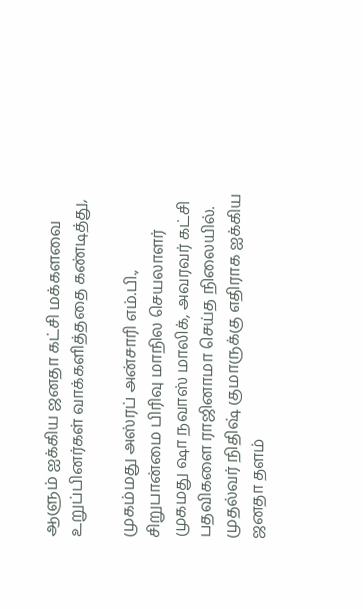ஆளும் ஐக்கிய ஜனதா கட்சி மக்களவை உறுப்பினர்கள் வாக்களித்ததை கண்டித்து,

முகம்மது அஸ்ரப் அன்சாரி எம்.பி., சிறுபான்மை பிரிவு மாநில செயலாளர் முகமது ஷா நவாஸ் மாலிக், அவரவர் கட்சி பதவிகளை ராஜினாமா செய்த நிலையில். முதல்வர் நிதிஷ் குமாருக்கு எதிராக ஐக்கிய ஜனதா தளம்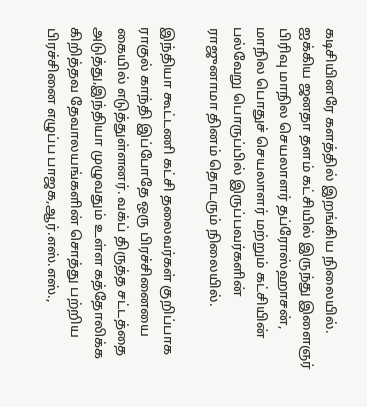கடிசியினரே களத்தில் இறங்கிய நிலையில். ஐக்கிய ஜனதா தளம் கட்சியில் இருந்து இளைஞர் பிரிவு மாநில செயலாளர் தப்ரோஸ்ஹாசன், மாநில பொதுச் செயலாளர் மற்றும் கட்சியின் பல்வேறு பொருப்பில் இருப்பவர்களின் ராஜுனாமா தினம் தொடரும் நிலையில்.

இந்தியா கூட்டணி கட்சி தலைவர்கள் குறிப்பாக ராகுல் காந்தி இப்போதே ஒரு பிரச்சினையை கையில் எடுத்துள்ளனர். வக்ப் திருத்த சட்டத்தை அடுத்து,இந்தியா முழுவதும் உள்ள கத்தோலிக்க கிறித்தவ தேவாலயங்களின் சொத்து பற்றிய பிரச்சினை எழுப்ப பாஜக,ஆர்.எஸ்.எஸ்.,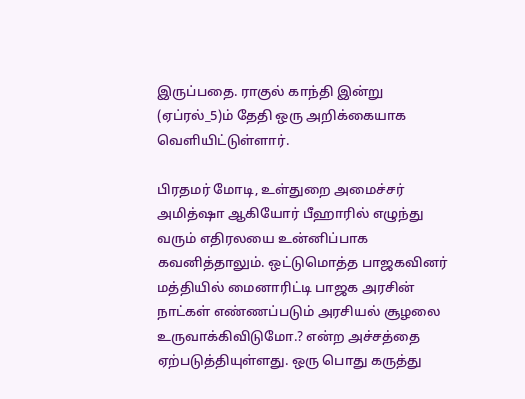இருப்பதை. ராகுல் காந்தி இன்று (ஏப்ரல்_5)ம் தேதி ஒரு அறிக்கையாக வெளியிட்டுள்ளார்.

பிரதமர் மோடி, உள்துறை அமைச்சர் அமித்ஷா ஆகியோர் பீஹாரில் எழுந்து வரும் எதிரலயை உன்னிப்பாக கவனித்தாலும். ஒட்டுமொத்த பாஜகவினர் மத்தியில் மைனாரிட்டி பாஜக அரசின் நாட்கள் எண்ணப்படும் அரசியல் சூழலை உருவாக்கிவிடுமோ.? என்ற அச்சத்தை ஏற்படுத்தியுள்ளது. ஒரு பொது கருத்து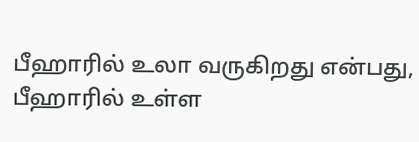பீஹாரில் உலா வருகிறது என்பது, பீஹாரில் உள்ள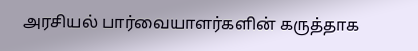அரசியல் பார்வையாளர்களின் கருத்தாக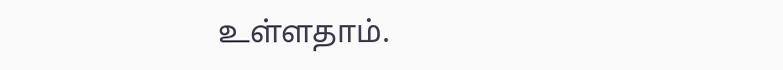உள்ளதாம்.